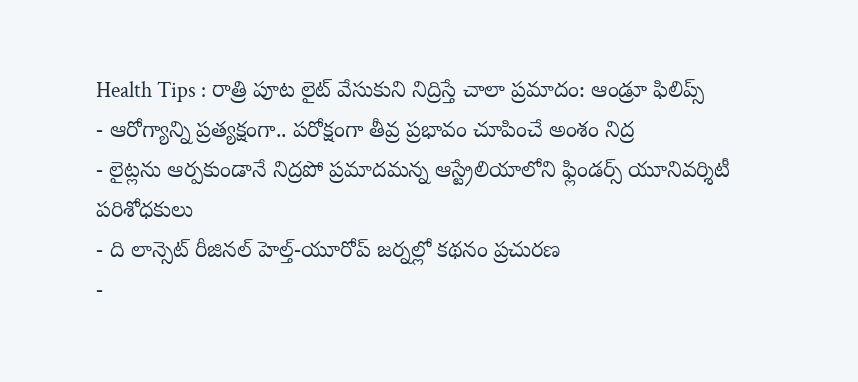Health Tips : రాత్రి పూట లైట్ వేసుకుని నిద్రిస్తే చాలా ప్రమాదం: ఆండ్రూ ఫిలిప్స్
- ఆరోగ్యాన్ని ప్రత్యక్షంగా.. పరోక్షంగా తీవ్ర ప్రభావం చూపించే అంశం నిద్ర
- లైట్లను ఆర్పకుండానే నిద్రపో ప్రమాదమన్న ఆస్ట్రేలియాలోని ఫ్లిండర్స్ యూనివర్శిటీ పరిశోధకులు
- ది లాన్సెట్ రీజినల్ హెల్త్-యూరోప్ జర్నల్లో కథనం ప్రచురణ
-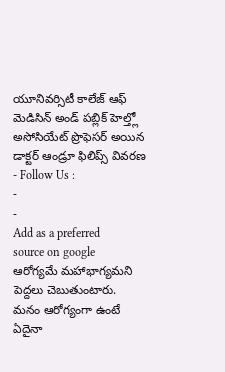యూనివర్సిటీ కాలేజ్ ఆఫ్ మెడిసిన్ అండ్ పబ్లిక్ హెల్త్లో అసోసియేట్ ప్రొఫెసర్ అయిన డాక్టర్ ఆండ్రూ ఫిలిప్స్ వివరణ
- Follow Us :
-
-
Add as a preferred
source on google
ఆరోగ్యమే మహాభాగ్యమని పెద్దలు చెబుతుంటారు. మనం ఆరోగ్యంగా ఉంటే ఏదైనా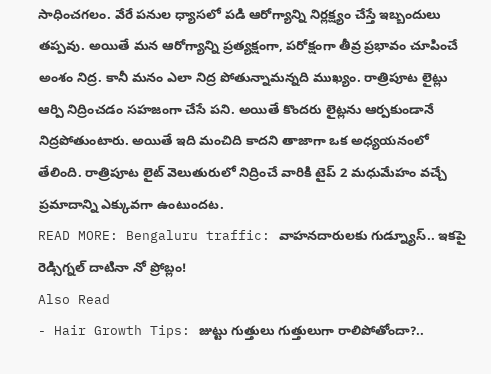సాధించగలం. వేరే పనుల ధ్యాసలో పడి ఆరోగ్యాన్ని నిర్లక్ష్యం చేస్తే ఇబ్బందులు తప్పవు. అయితే మన ఆరోగ్యాన్ని ప్రత్యక్షంగా, పరోక్షంగా తీవ్ర ప్రభావం చూపించే అంశం నిద్ర. కానీ మనం ఎలా నిద్ర పోతున్నామన్నది ముఖ్యం. రాత్రిపూట లైట్లు ఆర్పి నిద్రించడం సహజంగా చేసే పని. అయితే కొందరు లైట్లను ఆర్పకుండానే నిద్రపోతుంటారు. అయితే ఇది మంచిది కాదని తాజాగా ఒక అధ్యయనంలో తేలింది. రాత్రిపూట లైట్ వెలుతురులో నిద్రించే వారికి టైప్ 2 మధుమేహం వచ్చే ప్రమాదాన్ని ఎక్కువగా ఉంటుందట.
READ MORE: Bengaluru traffic: వాహనదారులకు గుడ్న్యూస్.. ఇకపై రెడ్సిగ్నల్ దాటినా నో ప్రోబ్లం!
Also Read
- Hair Growth Tips: జుట్టు గుత్తులు గుత్తులుగా రాలిపోతోందా?..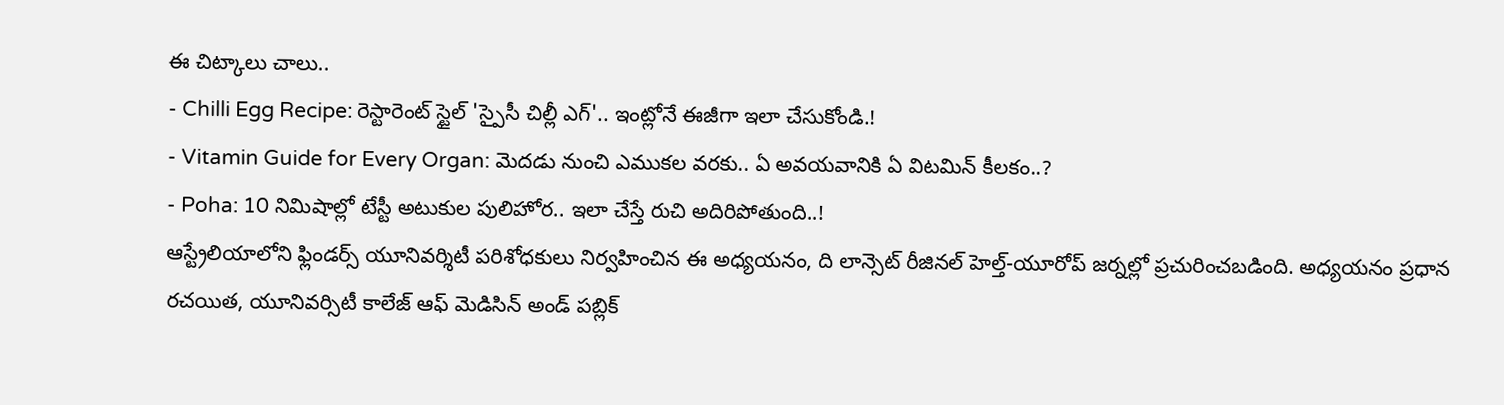ఈ చిట్కాలు చాలు..
- Chilli Egg Recipe: రెస్టారెంట్ స్టైల్ 'స్పైసీ చిల్లీ ఎగ్'.. ఇంట్లోనే ఈజీగా ఇలా చేసుకోండి.!
- Vitamin Guide for Every Organ: మెదడు నుంచి ఎముకల వరకు.. ఏ అవయవానికి ఏ విటమిన్ కీలకం..?
- Poha: 10 నిమిషాల్లో టేస్టీ అటుకుల పులిహోర.. ఇలా చేస్తే రుచి అదిరిపోతుంది..!
ఆస్ట్రేలియాలోని ఫ్లిండర్స్ యూనివర్శిటీ పరిశోధకులు నిర్వహించిన ఈ అధ్యయనం, ది లాన్సెట్ రీజినల్ హెల్త్-యూరోప్ జర్నల్లో ప్రచురించబడింది. అధ్యయనం ప్రధాన రచయిత, యూనివర్సిటీ కాలేజ్ ఆఫ్ మెడిసిన్ అండ్ పబ్లిక్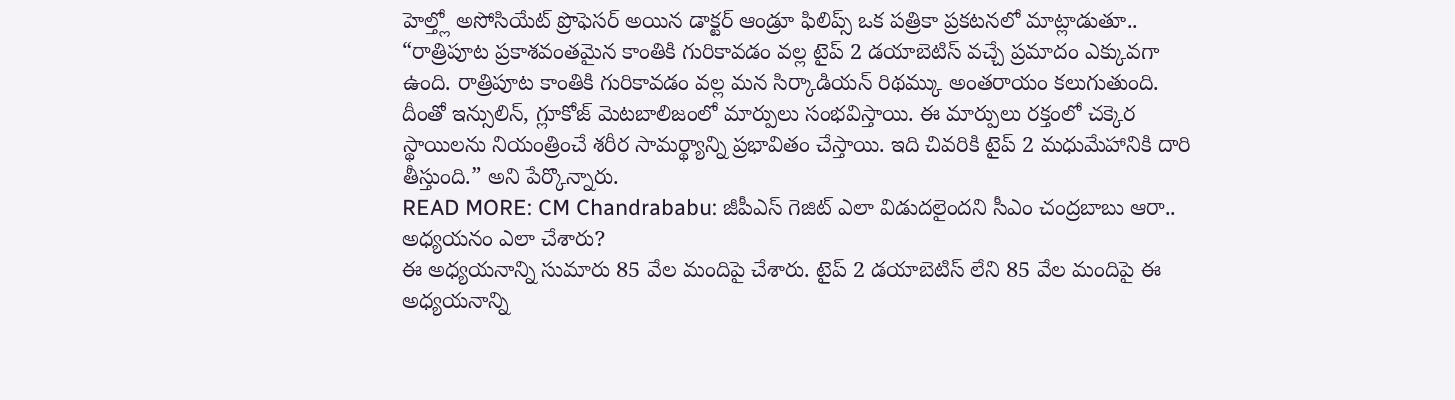హెల్త్లో అసోసియేట్ ప్రొఫెసర్ అయిన డాక్టర్ ఆండ్రూ ఫిలిప్స్ ఒక పత్రికా ప్రకటనలో మాట్లాడుతూ.. “రాత్రిపూట ప్రకాశవంతమైన కాంతికి గురికావడం వల్ల టైప్ 2 డయాబెటిస్ వచ్చే ప్రమాదం ఎక్కువగా ఉంది. రాత్రిపూట కాంతికి గురికావడం వల్ల మన సిర్కాడియన్ రిథమ్కు అంతరాయం కలుగుతుంది. దీంతో ఇన్సులిన్, గ్లూకోజ్ మెటబాలిజంలో మార్పులు సంభవిస్తాయి. ఈ మార్పులు రక్తంలో చక్కెర స్థాయిలను నియంత్రించే శరీర సామర్థ్యాన్ని ప్రభావితం చేస్తాయి. ఇది చివరికి టైప్ 2 మధుమేహానికి దారి తీస్తుంది.” అని పేర్కొన్నారు.
READ MORE: CM Chandrababu: జీపీఎస్ గెజిట్ ఎలా విడుదలైందని సీఎం చంద్రబాబు ఆరా..
అధ్యయనం ఎలా చేశారు?
ఈ అధ్యయనాన్ని సుమారు 85 వేల మందిపై చేశారు. టైప్ 2 డయాబెటిస్ లేని 85 వేల మందిపై ఈ అధ్యయనాన్ని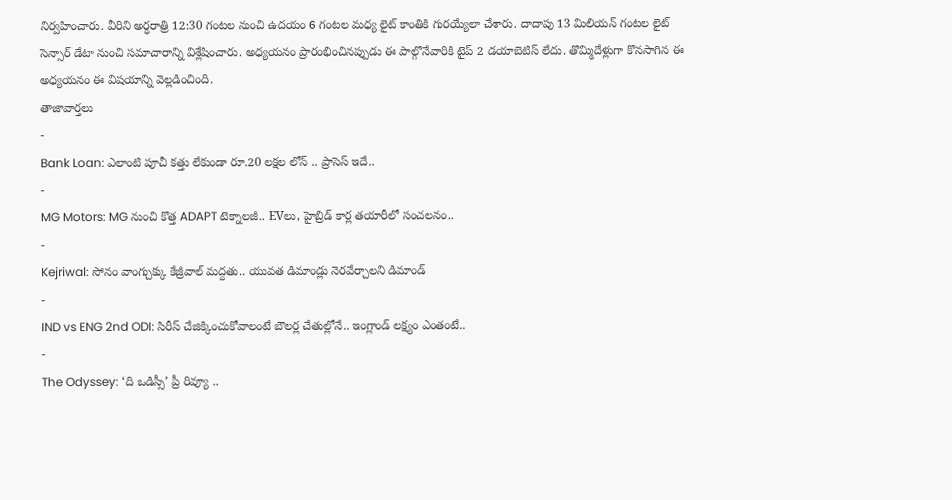నిర్వహించారు. వీరిని అర్ధరాత్రి 12:30 గంటల నుంచి ఉదయం 6 గంటల మధ్య లైట్ కాంతికి గురయ్యేలా చేశారు. దాదాపు 13 మిలియన్ గంటల లైట్ సెన్సార్ డేటా నుంచి సమాచారాన్ని విశ్లేషించారు. అధ్యయనం ప్రారంభించినప్పుడు ఈ పాల్గొనేవారికి టైప్ 2 డయాబెటిస్ లేదు. తొమ్మిదేళ్లుగా కొనసాగిన ఈ అధ్యయనం ఈ విషయాన్ని వెల్లడించింది.
తాజావార్తలు
-
Bank Loan: ఎలాంటి పూచీ కత్తు లేకుండా రూ.20 లక్షల లోన్ .. ప్రాసెస్ ఇదే..
-
MG Motors: MG నుంచి కొత్త ADAPT టెక్నాలజీ.. EVలు, హైబ్రిడ్ కార్ల తయారీలో సంచలనం..
-
Kejriwal: సోనం వాంగ్చుక్కు కేజ్రీవాల్ మద్దతు.. యువత డిమాండ్లు నెరవేర్చాలని డిమాండ్
-
IND vs ENG 2nd ODI: సిరీస్ చేజిక్కించుకోవాలంటే బౌలర్ల చేతుల్లోనే.. ఇంగ్లాండ్ లక్ష్యం ఎంతంటే..
-
The Odyssey: ‘ది ఒడిస్సీ’ ప్రీ రివ్యూ ..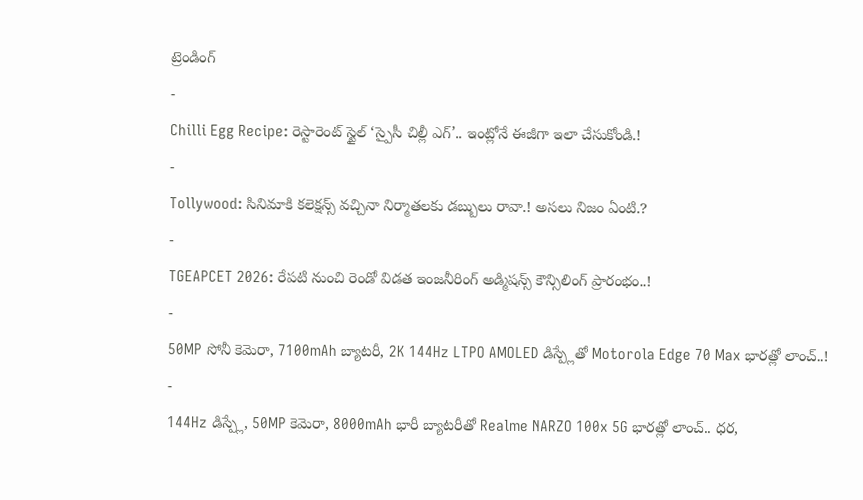ట్రెండింగ్
-
Chilli Egg Recipe: రెస్టారెంట్ స్టైల్ ‘స్పైసీ చిల్లీ ఎగ్’.. ఇంట్లోనే ఈజీగా ఇలా చేసుకోండి.!
-
Tollywood: సినిమాకి కలెక్షన్స్ వచ్చినా నిర్మాతలకు డబ్బులు రావా.! అసలు నిజం ఏంటి.?
-
TGEAPCET 2026: రేపటి నుంచి రెండో విడత ఇంజనీరింగ్ అడ్మిషన్స్ కౌన్సిలింగ్ ప్రారంభం..!
-
50MP సోనీ కెమెరా, 7100mAh బ్యాటరీ, 2K 144Hz LTPO AMOLED డిస్ప్లేతో Motorola Edge 70 Max భారత్లో లాంచ్..!
-
144Hz డిస్ప్లే, 50MP కెమెరా, 8000mAh భారీ బ్యాటరీతో Realme NARZO 100x 5G భారత్లో లాంచ్.. ధర,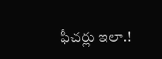ఫీచర్లు ఇలా.!